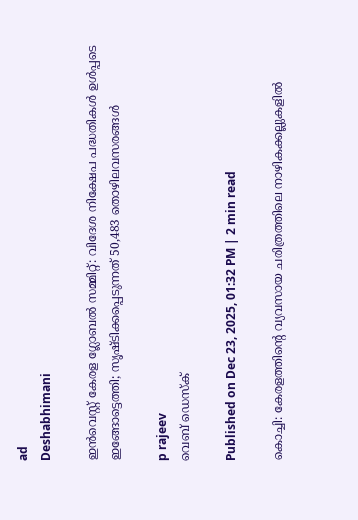ad
Deshabhimani

ഇൻവെസ്റ്റ് കേരള ഗ്ലോബൽ സമ്മിറ്റ്: വിദേശ നിക്ഷേപ പദ്ധതികൾ ഉൾപ്പടെ ഇങ്ങോട്ടെത്തി; സൃഷ്ടിക്കപ്പെടുന്നത് 50,483 തൊഴിലവസരങ്ങൾ

p rajeev
വെബ് ഡെസ്ക്

Published on Dec 23, 2025, 01:32 PM | 2 min read

കൊച്ചി: കേരളത്തിൻ്റെ വ്യവസായ ചരിത്രത്തിലെ നാഴികക്കല്ലുകളിൽ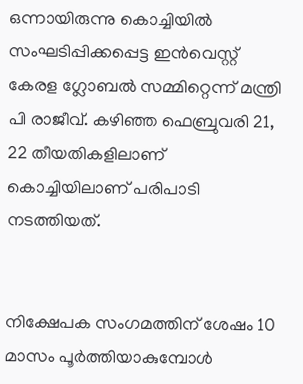ഒന്നായിരുന്നു കൊച്ചിയിൽ സംഘടിപ്പിക്കപ്പെട്ട ഇൻവെസ്റ്റ് കേരള ഗ്ലോബൽ സമ്മിറ്റെന്ന് മന്ത്രി പി രാജീവ്. കഴിഞ്ഞ ഫെബ്രുവരി 21, 22 തീയതികളിലാണ് കൊച്ചിയിലാണ് പരിപാടി നടത്തിയത്.


നിക്ഷേപക സംഗമത്തിന് ശേഷം 10 മാസം പൂർത്തിയാകുമ്പോൾ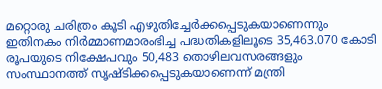മറ്റൊരു ചരിത്രം കൂടി എഴുതിച്ചേർക്കപ്പെടുകയാണെന്നും ഇതിനകം നിർമ്മാണമാരംഭിച്ച പദ്ധതികളിലൂടെ 35,463.070 കോടി രൂപയുടെ നിക്ഷേപവും 50,483 തൊഴിലവസരങ്ങളും സംസ്ഥാനത്ത് സൃഷ്ടിക്കപ്പെടുകയാണെന്ന് മന്ത്രി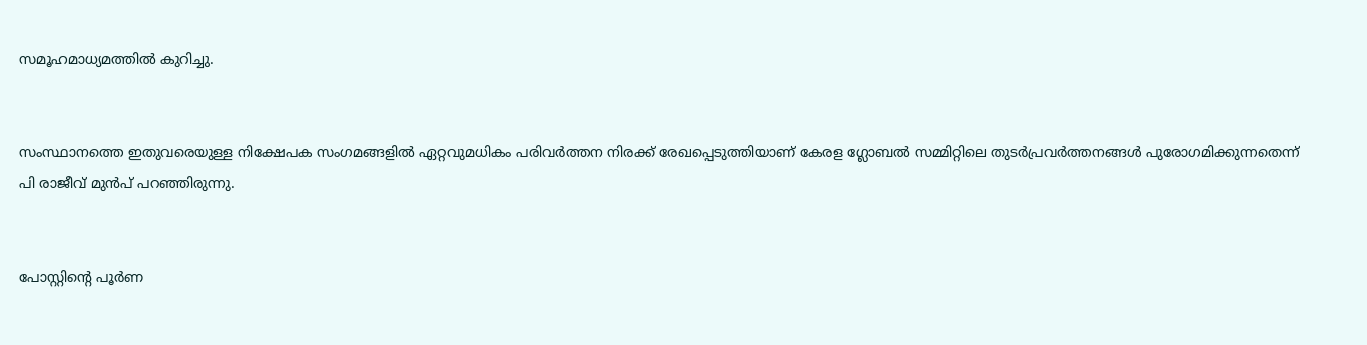സമൂഹമാധ്യമത്തിൽ കുറിച്ചു.


സംസ്ഥാനത്തെ ഇതുവരെയുള്ള നിക്ഷേപക സംഗമങ്ങളിൽ ഏറ്റവുമധികം പരിവർത്തന നിരക്ക് രേഖപ്പെടുത്തിയാണ് കേരള ഗ്ലോബൽ സമ്മിറ്റിലെ തുടർപ്രവർത്തനങ്ങൾ പുരോഗമിക്കുന്നതെന്ന് പി രാജീവ് മുൻപ് പറഞ്ഞിരുന്നു.


പോസ്റ്റിന്റെ പൂർണ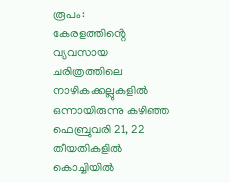രൂപം:
കേരളത്തിൻ്റെ വ്യവസായ ചരിത്രത്തിലെ നാഴികക്കല്ലുകളിൽ ഒന്നായിരുന്നു കഴിഞ്ഞ ഫെബ്രുവരി 21, 22 തീയതികളിൽ കൊച്ചിയിൽ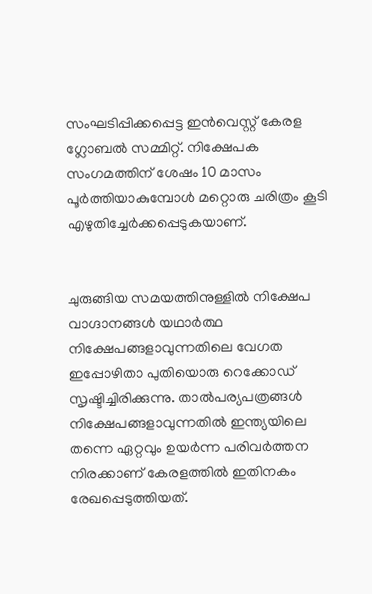സംഘടിപ്പിക്കപ്പെട്ട ഇൻവെസ്റ്റ് കേരള ഗ്ലോബൽ സമ്മിറ്റ്. നിക്ഷേപക സംഗമത്തിന് ശേഷം 10 മാസം പൂർത്തിയാകുമ്പോൾ മറ്റൊരു ചരിത്രം കൂടി എഴുതിച്ചേർക്കപ്പെടുകയാണ്.


ചുരുങ്ങിയ സമയത്തിനുള്ളിൽ നിക്ഷേപ വാഗ്ദാനങ്ങൾ യഥാർത്ഥ നിക്ഷേപങ്ങളാവുന്നതിലെ വേഗത ഇപ്പോഴിതാ പുതിയൊരു റെക്കോഡ് സൃഷ്ടിച്ചിരിക്കുന്നു. താൽപര്യപത്രങ്ങൾ നിക്ഷേപങ്ങളാവുന്നതിൽ ഇന്ത്യയിലെ തന്നെ ഏറ്റവും ഉയർന്ന പരിവർത്തന നിരക്കാണ് കേരളത്തിൽ ഇതിനകം രേഖപ്പെടുത്തിയത്.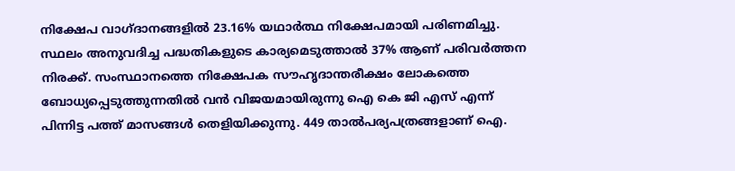നിക്ഷേപ വാഗ്ദാനങ്ങളിൽ 23.16% യഥാർത്ഥ നിക്ഷേപമായി പരിണമിച്ചു. സ്ഥലം അനുവദിച്ച പദ്ധതികളുടെ കാര്യമെടുത്താൽ 37% ആണ് പരിവർത്തന നിരക്ക്. സംസ്ഥാനത്തെ നിക്ഷേപക സൗഹൃദാന്തരീക്ഷം ലോകത്തെ ബോധ്യപ്പെടുത്തുന്നതിൽ വൻ വിജയമായിരുന്നു ഐ കെ ജി എസ് എന്ന് പിന്നിട്ട പത്ത് മാസങ്ങൾ തെളിയിക്കുന്നു. 449 താൽപര്യപത്രങ്ങളാണ് ഐ.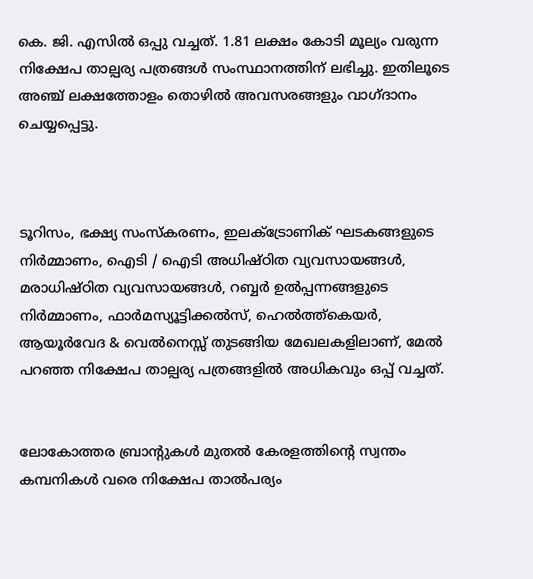കെ. ജി. എസിൽ ഒപ്പു വച്ചത്. 1.81 ലക്ഷം കോടി മൂല്യം വരുന്ന നിക്ഷേപ താല്പര്യ പത്രങ്ങൾ സംസ്ഥാനത്തിന് ലഭിച്ചു. ഇതിലൂടെ അഞ്ച് ലക്ഷത്തോളം തൊഴിൽ അവസരങ്ങളും വാഗ്ദാനം ചെയ്യപ്പെട്ടു.



ടൂറിസം, ഭക്ഷ്യ സംസ്കരണം, ഇലക്ട്രോണിക് ഘടകങ്ങളുടെ നിർമ്മാണം, ഐടി / ഐടി അധിഷ്ഠിത വ്യവസായങ്ങൾ, മരാധിഷ്ഠിത വ്യവസായങ്ങൾ, റബ്ബർ ഉൽപ്പന്നങ്ങളുടെ നിർമ്മാണം, ഫാർമസ്യൂട്ടിക്കൽസ്, ഹെൽത്ത്കെയർ, ആയൂർവേദ & വെൽനെസ്സ് തുടങ്ങിയ മേഖലകളിലാണ്, മേൽ പറഞ്ഞ നിക്ഷേപ താല്പര്യ പത്രങ്ങളിൽ അധികവും ഒപ്പ് വച്ചത്.


ലോകോത്തര ബ്രാൻ്റുകൾ മുതൽ കേരളത്തിൻ്റെ സ്വന്തം കമ്പനികൾ വരെ നിക്ഷേപ താൽപര്യം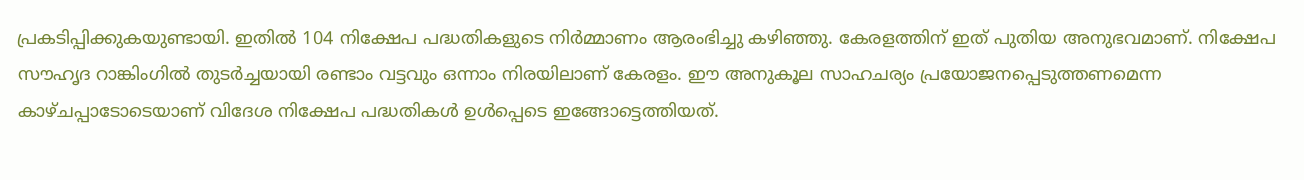പ്രകടിപ്പിക്കുകയുണ്ടായി. ഇതിൽ 104 നിക്ഷേപ പദ്ധതികളുടെ നിർമ്മാണം ആരംഭിച്ചു കഴിഞ്ഞു. കേരളത്തിന് ഇത് പുതിയ അനുഭവമാണ്. നിക്ഷേപ സൗഹൃദ റാങ്കിംഗിൽ തുടർച്ചയായി രണ്ടാം വട്ടവും ഒന്നാം നിരയിലാണ് കേരളം. ഈ അനുകൂല സാഹചര്യം പ്രയോജനപ്പെടുത്തണമെന്ന കാഴ്ചപ്പാടോടെയാണ് വിദേശ നിക്ഷേപ പദ്ധതികൾ ഉൾപ്പെടെ ഇങ്ങോട്ടെത്തിയത്.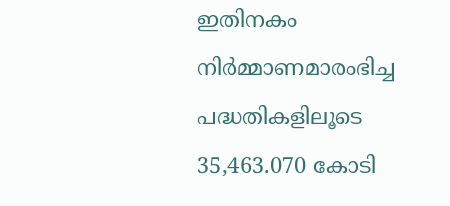ഇതിനകം നിർമ്മാണമാരംഭിച്ച പദ്ധതികളിലൂടെ 35,463.070 കോടി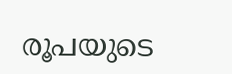രൂപയുടെ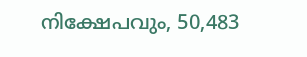നിക്ഷേപവും, 50,483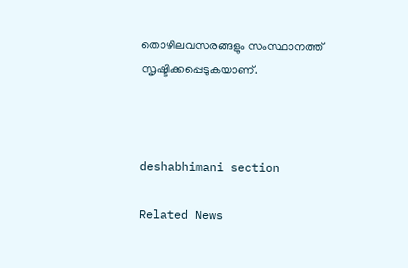തൊഴിലവസരങ്ങളും സംസ്ഥാനത്ത് സൃഷ്ടിക്കപ്പെടുകയാണ്.



deshabhimani section

Related News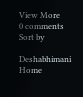View More
0 comments
Sort by

Deshabhimani
Home